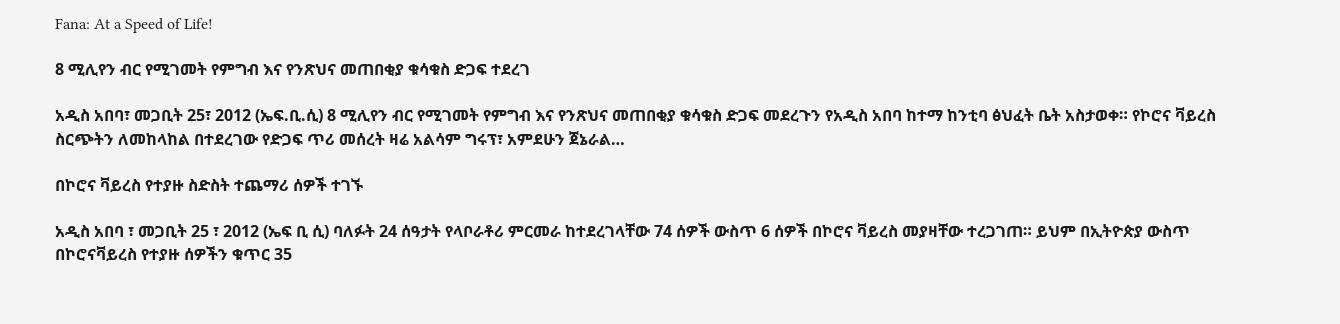Fana: At a Speed of Life!

8 ሚሊየን ብር የሚገመት የምግብ እና የንጽህና መጠበቂያ ቁሳቁስ ድጋፍ ተደረገ

አዲስ አበባ፣ መጋቢት 25፣ 2012 (ኤፍ.ቢ.ሲ) 8 ሚሊየን ብር የሚገመት የምግብ እና የንጽህና መጠበቂያ ቁሳቁስ ድጋፍ መደረጉን የአዲስ አበባ ከተማ ከንቲባ ፅህፈት ቤት አስታወቀ። የኮሮና ቫይረስ ስርጭትን ለመከላከል በተደረገው የድጋፍ ጥሪ መሰረት ዛሬ አልሳም ግሩፕ፣ አምደሁን ጀኔራል…

በኮሮና ቫይረስ የተያዙ ስድስት ተጨማሪ ሰዎች ተገኙ

አዲስ አበባ ፣ መጋቢት 25 ፣ 2012 (ኤፍ ቢ ሲ) ባለፉት 24 ሰዓታት የላቦራቶሪ ምርመራ ከተደረገላቸው 74 ሰዎች ውስጥ 6 ሰዎች በኮሮና ቫይረስ መያዛቸው ተረጋገጠ። ይህም በኢትዮጵያ ውስጥ በኮሮናቫይረስ የተያዙ ሰዎችን ቁጥር 35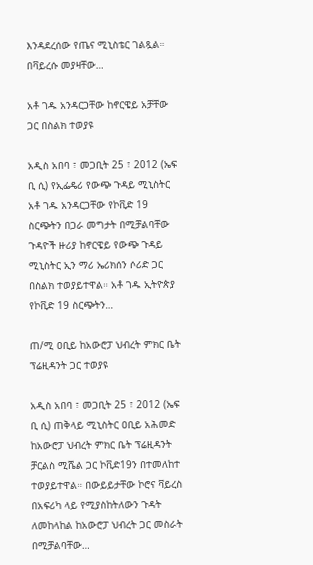እንዳደረሰው የጤና ሚኒስቴር ገልጿል። በቫይረሱ መያዛቸው…

አቶ ገዱ አንዳርጋቸው ከኖርዌይ አቻቸው ጋር በስልክ ተወያዩ

አዲስ አበባ ፣ መጋቢት 25 ፣ 2012 (ኤፍ ቢ ሲ) የኢፌዴሪ የውጭ ጉዳይ ሚኒስትር አቶ ገዱ አንዳርጋቸው የኮቪድ 19 ስርጭትን በጋራ መግታት በሚቻልባቸው ጉዳዮች ዙሪያ ከኖርዌይ የውጭ ጉዳይ ሚኒስትር ኢን ማሪ ኤሪክሰን ሶሪድ ጋር በስልክ ተወያይተዋል። አቶ ገዱ ኢትዮጵያ የኮቪድ 19 ስርጭትን…

ጠ/ሚ ዐቢይ ከአውሮፓ ህብረት ምክር ቤት ፕሬዚዳንት ጋር ተወያዩ

አዲስ አበባ ፣ መጋቢት 25 ፣ 2012 (ኤፍ ቢ ሲ) ጠቅላይ ሚኒስትር ዐቢይ አሕመድ ከአውሮፓ ህብረት ምክር ቤት ፕሬዚዳንት ቻርልስ ሚሼል ጋር ኮቪድ19ን በተመለከተ ተወያይተዋል። በውይይታቸው ኮሮና ቫይረስ በአፍሪካ ላይ የሚያስከትለውን ጉዳት ለመከላከል ከአውሮፓ ህብረት ጋር መስራት በሚቻልባቸው…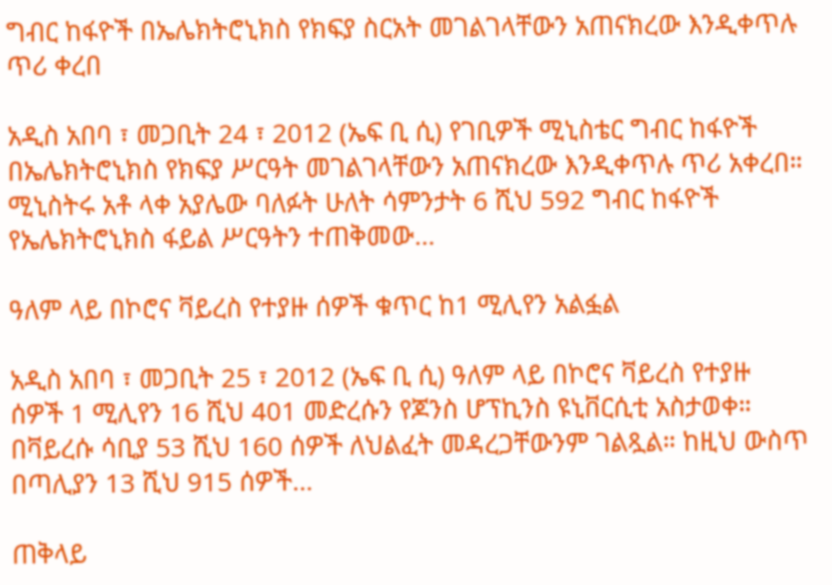ግብር ከፋዮች በኤሌክትሮኒክስ የክፍያ ስርአት መገልገላቸውን አጠናክረው እንዲቀጥሉ ጥሪ ቀረበ

አዲስ አበባ ፣ መጋቢት 24 ፣ 2012 (ኤፍ ቢ ሲ) የገቢዎች ሚኒስቴር ግብር ከፋዮች በኤሌክትሮኒክስ የክፍያ ሥርዓት መገልገላቸውን አጠናክረው እንዲቀጥሉ ጥሪ አቀረበ። ሚኒስትሩ አቶ ላቀ አያሌው ባለፉት ሁለት ሳምንታት 6 ሺህ 592 ግብር ከፋዮች የኤሌክትሮኒክስ ፋይል ሥርዓትን ተጠቅመው…

ዓለም ላይ በኮሮና ቫይረስ የተያዙ ሰዎች ቁጥር ከ1 ሚሊየን አልፏል

አዲስ አበባ ፣ መጋቢት 25 ፣ 2012 (ኤፍ ቢ ሲ) ዓለም ላይ በኮሮና ቫይረስ የተያዙ ሰዎች 1 ሚሊየን 16 ሺህ 401 መድረሱን የጆንስ ሆፕኪንስ ዩኒቨርሲቲ አስታወቀ። በቫይረሱ ሳቢያ 53 ሺህ 160 ሰዎች ለህልፈት መዳረጋቸውንም ገልጿል። ከዚህ ውስጥ በጣሊያን 13 ሺህ 915 ሰዎች…

ጠቅላይ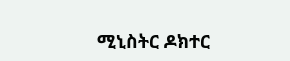ሚኒስትር ዶክተር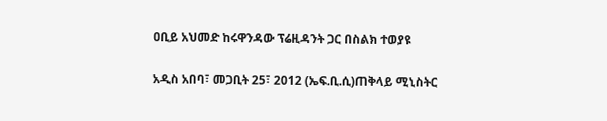ዐቢይ አህመድ ከሩዋንዳው ፕሬዚዳንት ጋር በስልክ ተወያዩ

አዲስ አበባ፣ መጋቢት 25፣ 2012 (ኤፍ.ቢ.ሲ)ጠቅላይ ሚኒስትር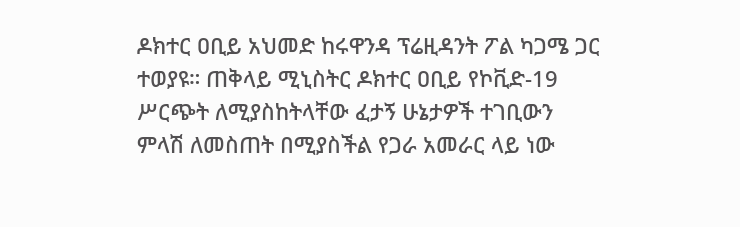ዶክተር ዐቢይ አህመድ ከሩዋንዳ ፕሬዚዳንት ፖል ካጋሜ ጋር ተወያዩ። ጠቅላይ ሚኒስትር ዶክተር ዐቢይ የኮቪድ-19 ሥርጭት ለሚያስከትላቸው ፈታኝ ሁኔታዎች ተገቢውን ምላሽ ለመስጠት በሚያስችል የጋራ አመራር ላይ ነው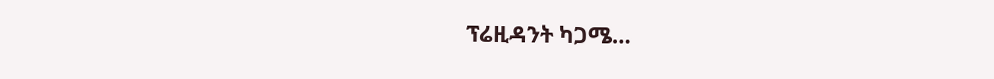ፕሬዚዳንት ካጋሜ…